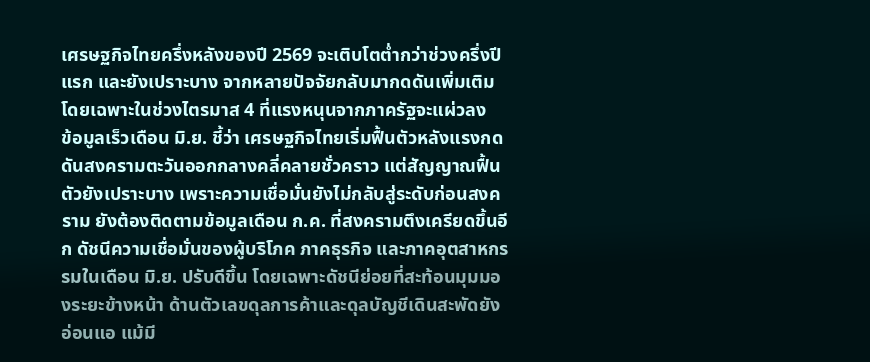เศรษฐกิจไทยครึ่งหลังของปี 2569 จะเติบโตต่ำกว่าช่วงครึ่งปีแรก และยังเปราะบาง จากหลายปัจจัยกลับมากดดันเพิ่มเติม โดยเฉพาะในช่วงไตรมาส 4 ที่แรงหนุนจากภาครัฐจะแผ่วลง
ข้อมูลเร็วเดือน มิ.ย. ชี้ว่า เศรษฐกิจไทยเริ่มฟื้นตัวหลังแรงกดดันสงครามตะวันออกกลางคลี่คลายชั่วคราว แต่สัญญาณฟื้นตัวยังเปราะบาง เพราะความเชื่อมั่นยังไม่กลับสู่ระดับก่อนสงคราม ยังต้องติดตามข้อมูลเดือน ก.ค. ที่สงครามตึงเครียดขึ้นอีก ดัชนีความเชื่อมั่นของผู้บริโภค ภาคธุรกิจ และภาคอุตสาหกรรมในเดือน มิ.ย. ปรับดีขึ้น โดยเฉพาะดัชนีย่อยที่สะท้อนมุมมองระยะข้างหน้า ด้านตัวเลขดุลการค้าและดุลบัญชีเดินสะพัดยังอ่อนแอ แม้มี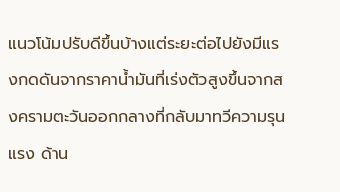แนวโน้มปรับดีขึ้นบ้างแต่ระยะต่อไปยังมีแรงกดดันจากราคาน้ำมันที่เร่งตัวสูงขึ้นจากสงครามตะวันออกกลางที่กลับมาทวีความรุนแรง ด้าน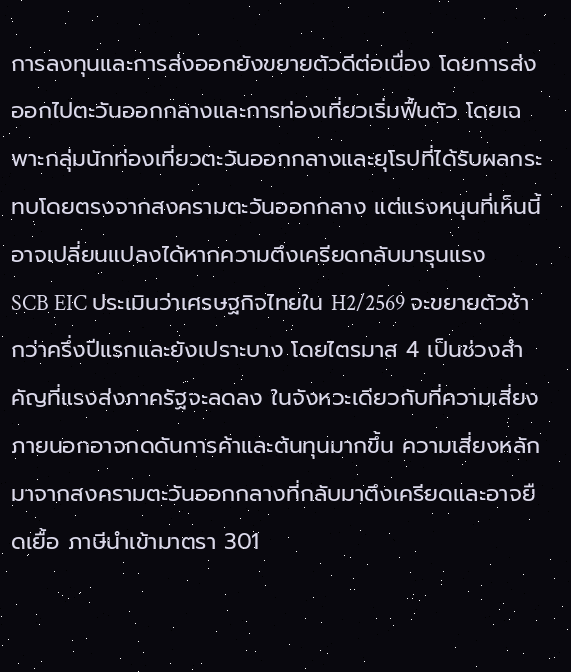การลงทุนและการส่งออกยังขยายตัวดีต่อเนื่อง โดยการส่งออกไปตะวันออกกลางและการท่องเที่ยวเริ่มฟื้นตัว โดยเฉพาะกลุ่มนักท่องเที่ยวตะวันออกกลางและยุโรปที่ได้รับผลกระทบโดยตรงจากสงครามตะวันออกกลาง แต่แรงหนุนที่เห็นนี้อาจเปลี่ยนแปลงได้หากความตึงเครียดกลับมารุนแรง
SCB EIC ประเมินว่าเศรษฐกิจไทยใน H2/2569 จะขยายตัวช้ากว่าครึ่งปีแรกและยังเปราะบาง โดยไตรมาส 4 เป็นช่วงสำคัญที่แรงส่งภาครัฐจะลดลง ในจังหวะเดียวกับที่ความเสี่ยงภายนอกอาจกดดันการค้าและต้นทุนมากขึ้น ความเสี่ยงหลักมาจากสงครามตะวันออกกลางที่กลับมาตึงเครียดและอาจยืดเยื้อ ภาษีนำเข้ามาตรา 301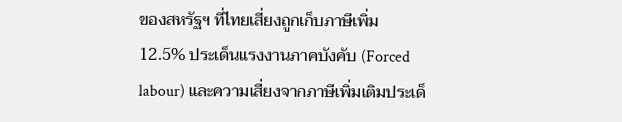ของสหรัฐฯ ที่ไทยเสี่ยงถูกเก็บภาษีเพิ่ม 12.5% ประเด็นแรงงานภาคบังคับ (Forced labour) และความเสี่ยงจากภาษีเพิ่มเติมประเด็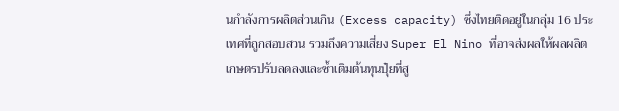นกำลังการผลิตส่วนเกิน (Excess capacity) ซึ่งไทยติดอยู่ในกลุ่ม 16 ประเทศที่ถูกสอบสวน รวมถึงความเสี่ยง Super El Nino ที่อาจส่งผลให้ผลผลิตเกษตรปรับลดลงและซ้ำเติมต้นทุนปุ๋ยที่สู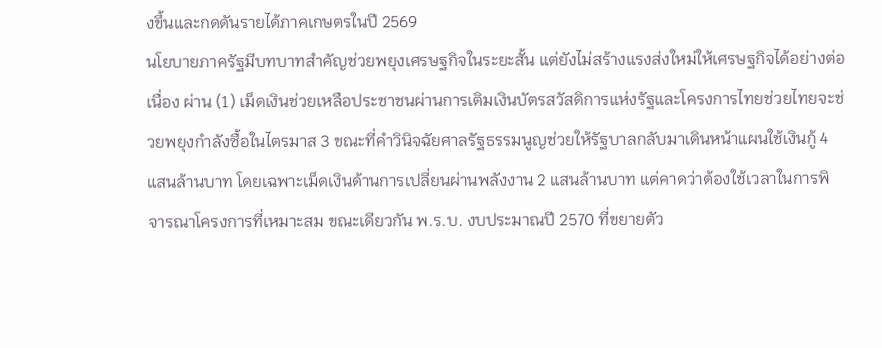งขึ้นและกดดันรายได้ภาคเกษตรในปี 2569
นโยบายภาครัฐมีบทบาทสำคัญช่วยพยุงเศรษฐกิจในระยะสั้น แต่ยังไม่สร้างแรงส่งใหม่ให้เศรษฐกิจได้อย่างต่อเนื่อง ผ่าน (1) เม็ดเงินช่วยเหลือประชาชนผ่านการเติมเงินบัตรสวัสดิการแห่งรัฐและโครงการไทยช่วยไทยจะช่วยพยุงกำลังซื้อในไตรมาส 3 ขณะที่คำวินิจฉัยศาลรัฐธรรมนูญช่วยให้รัฐบาลกลับมาเดินหน้าแผนใช้เงินกู้ 4 แสนล้านบาท โดยเฉพาะเม็ดเงินด้านการเปลี่ยนผ่านพลังงาน 2 แสนล้านบาท แต่คาดว่าต้องใช้เวลาในการพิจารณาโครงการที่เหมาะสม ขณะเดียวกัน พ.ร.บ. งบประมาณปี 2570 ที่ขยายตัว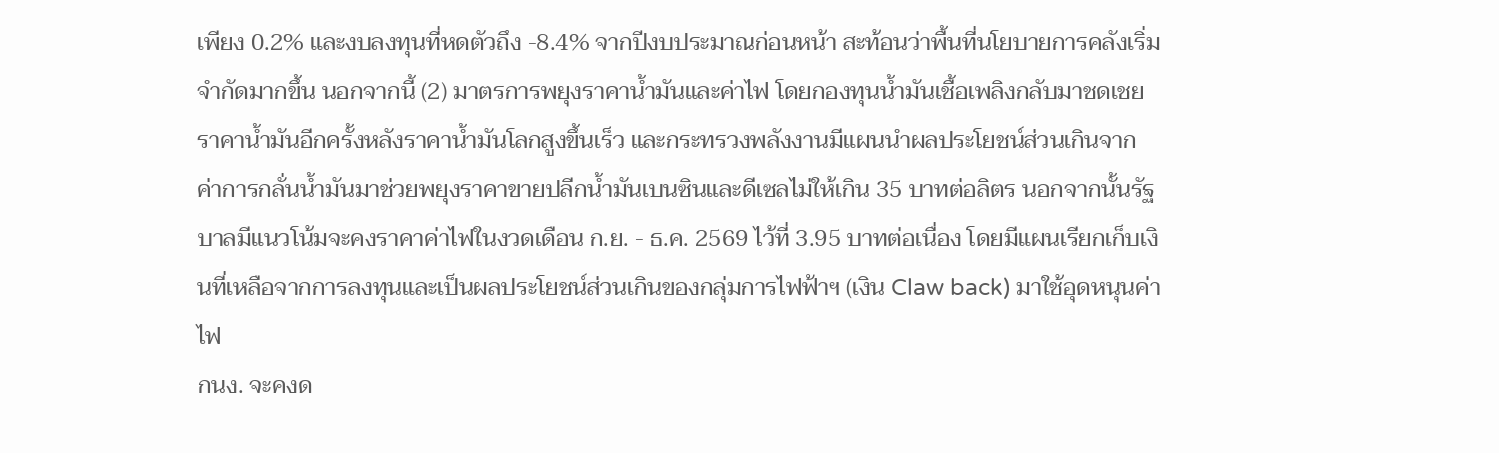เพียง 0.2% และงบลงทุนที่หดตัวถึง -8.4% จากปีงบประมาณก่อนหน้า สะท้อนว่าพื้นที่นโยบายการคลังเริ่มจำกัดมากขึ้น นอกจากนี้ (2) มาตรการพยุงราคาน้ำมันและค่าไฟ โดยกองทุนน้ำมันเชื้อเพลิงกลับมาชดเชยราคาน้ำมันอีกครั้งหลังราคาน้ำมันโลกสูงขึ้นเร็ว และกระทรวงพลังงานมีแผนนำผลประโยชน์ส่วนเกินจากค่าการกลั่นน้ำมันมาช่วยพยุงราคาขายปลีกน้ำมันเบนซินและดีเซลไม่ให้เกิน 35 บาทต่อลิตร นอกจากนั้นรัฐบาลมีแนวโน้มจะคงราคาค่าไฟในงวดเดือน ก.ย. - ธ.ค. 2569 ไว้ที่ 3.95 บาทต่อเนื่อง โดยมีแผนเรียกเก็บเงินที่เหลือจากการลงทุนและเป็นผลประโยชน์ส่วนเกินของกลุ่มการไฟฟ้าฯ (เงิน Claw back) มาใช้อุดหนุนค่าไฟ
กนง. จะคงด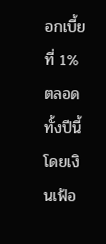อกเบี้ยที่ 1% ตลอดทั้งปีนี้ โดยเงินเฟ้อ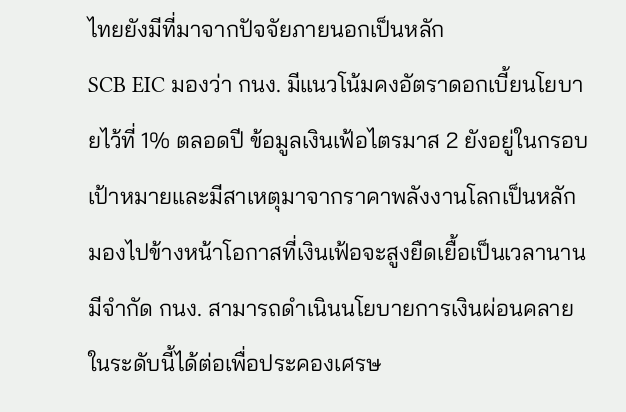ไทยยังมีที่มาจากปัจจัยภายนอกเป็นหลัก
SCB EIC มองว่า กนง. มีแนวโน้มคงอัตราดอกเบี้ยนโยบายไว้ที่ 1% ตลอดปี ข้อมูลเงินเฟ้อไตรมาส 2 ยังอยู่ในกรอบเป้าหมายและมีสาเหตุมาจากราคาพลังงานโลกเป็นหลัก มองไปข้างหน้าโอกาสที่เงินเฟ้อจะสูงยืดเยื้อเป็นเวลานานมีจำกัด กนง. สามารถดำเนินนโยบายการเงินผ่อนคลายในระดับนี้ได้ต่อเพื่อประคองเศรษ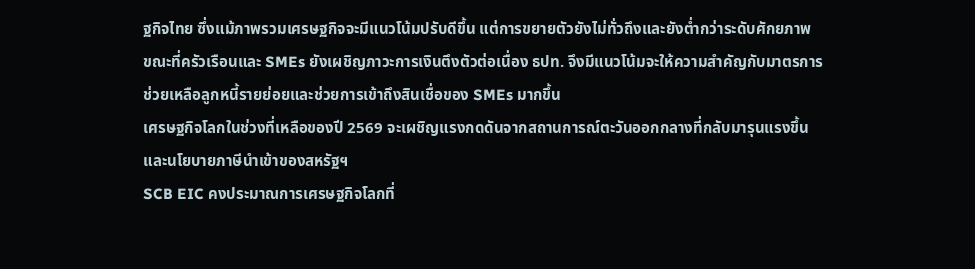ฐกิจไทย ซึ่งแม้ภาพรวมเศรษฐกิจจะมีแนวโน้มปรับดีขึ้น แต่การขยายตัวยังไม่ทั่วถึงและยังต่ำกว่าระดับศักยภาพ ขณะที่ครัวเรือนและ SMEs ยังเผชิญภาวะการเงินตึงตัวต่อเนื่อง ธปท. จึงมีแนวโน้มจะให้ความสำคัญกับมาตรการช่วยเหลือลูกหนี้รายย่อยและช่วยการเข้าถึงสินเชื่อของ SMEs มากขึ้น
เศรษฐกิจโลกในช่วงที่เหลือของปี 2569 จะเผชิญแรงกดดันจากสถานการณ์ตะวันออกกลางที่กลับมารุนแรงขึ้น และนโยบายภาษีนำเข้าของสหรัฐฯ
SCB EIC คงประมาณการเศรษฐกิจโลกที่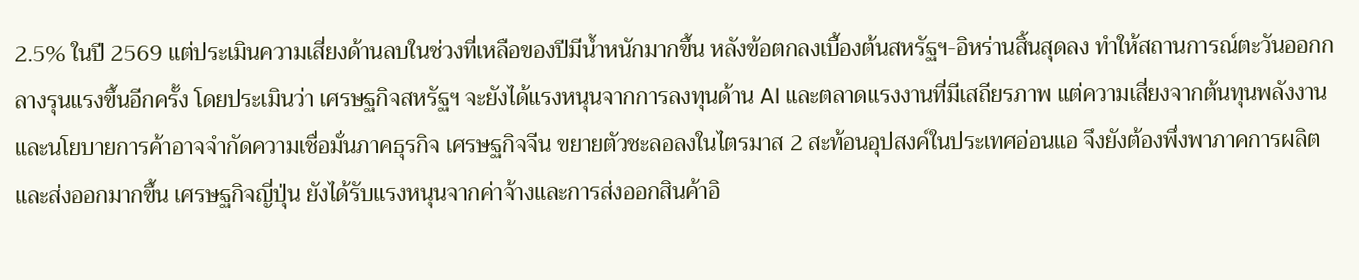2.5% ในปี 2569 แต่ประเมินความเสี่ยงด้านลบในช่วงที่เหลือของปีมีน้ำหนักมากขึ้น หลังข้อตกลงเบื้องต้นสหรัฐฯ-อิหร่านสิ้นสุดลง ทำให้สถานการณ์ตะวันออกกลางรุนแรงขึ้นอีกครั้ง โดยประเมินว่า เศรษฐกิจสหรัฐฯ จะยังได้แรงหนุนจากการลงทุนด้าน AI และตลาดแรงงานที่มีเสถียรภาพ แต่ความเสี่ยงจากต้นทุนพลังงานและนโยบายการค้าอาจจำกัดความเชื่อมั่นภาคธุรกิจ เศรษฐกิจจีน ขยายตัวชะลอลงในไตรมาส 2 สะท้อนอุปสงค์ในประเทศอ่อนแอ จึงยังต้องพึ่งพาภาคการผลิตและส่งออกมากขึ้น เศรษฐกิจญี่ปุ่น ยังได้รับแรงหนุนจากค่าจ้างและการส่งออกสินค้าอิ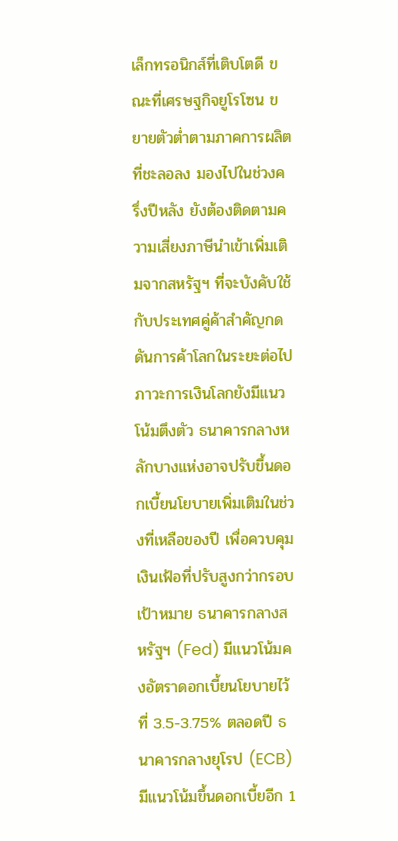เล็กทรอนิกส์ที่เติบโตดี ขณะที่เศรษฐกิจยูโรโซน ขยายตัวต่ำตามภาคการผลิตที่ชะลอลง มองไปในช่วงครึ่งปีหลัง ยังต้องติดตามความเสี่ยงภาษีนำเข้าเพิ่มเติมจากสหรัฐฯ ที่จะบังคับใช้กับประเทศคู่ค้าสำคัญกดดันการค้าโลกในระยะต่อไป
ภาวะการเงินโลกยังมีแนวโน้มตึงตัว ธนาคารกลางหลักบางแห่งอาจปรับขึ้นดอกเบี้ยนโยบายเพิ่มเติมในช่วงที่เหลือของปี เพื่อควบคุมเงินเฟ้อที่ปรับสูงกว่ากรอบเป้าหมาย ธนาคารกลางสหรัฐฯ (Fed) มีแนวโน้มคงอัตราดอกเบี้ยนโยบายไว้ที่ 3.5-3.75% ตลอดปี ธนาคารกลางยุโรป (ECB) มีแนวโน้มขึ้นดอกเบี้ยอีก 1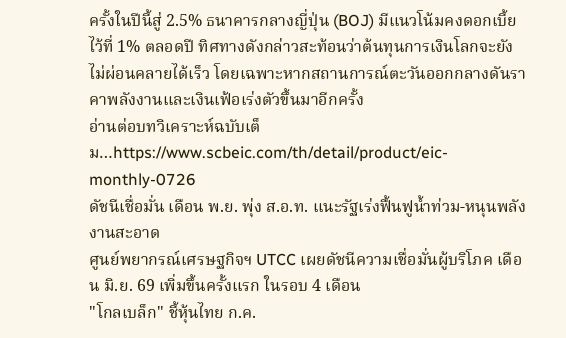ครั้งในปีนี้สู่ 2.5% ธนาคารกลางญี่ปุ่น (BOJ) มีแนวโน้มคงดอกเบี้ยไว้ที่ 1% ตลอดปี ทิศทางดังกล่าวสะท้อนว่าต้นทุนการเงินโลกจะยังไม่ผ่อนคลายได้เร็ว โดยเฉพาะหากสถานการณ์ตะวันออกกลางดันราคาพลังงานและเงินเฟ้อเร่งตัวขึ้นมาอีกครั้ง
อ่านต่อบทวิเคราะห์ฉบับเต็ม…https://www.scbeic.com/th/detail/product/eic-monthly-0726
ดัชนีเชื่อมั่น เดือน พ.ย. พุ่ง ส.อ.ท. แนะรัฐเร่งฟื้นฟูน้ำท่วม-หนุนพลังงานสะอาด
ศูนย์พยากรณ์เศรษฐกิจฯ UTCC เผยดัชนีความเชื่อมั่นผู้บริโภค เดือน มิ.ย. 69 เพิ่มขึ้นครั้งแรก ในรอบ 4 เดือน
"โกลเบล็ก" ชี้หุ้นไทย ก.ค.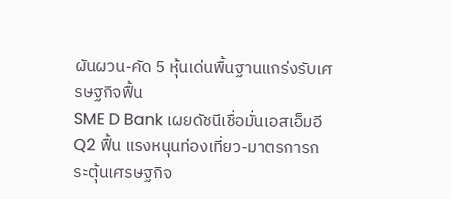ผันผวน-คัด 5 หุ้นเด่นพื้นฐานแกร่งรับเศรษฐกิจฟื้น
SME D Bank เผยดัชนีเชื่อมั่นเอสเอ็มอี Q2 ฟื้น แรงหนุนท่องเที่ยว-มาตรการกระตุ้นเศรษฐกิจ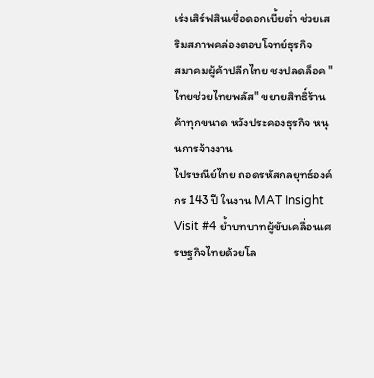เร่งเสิร์ฟสินเชื่อดอกเบี้ยต่ำ ช่วยเสริมสภาพคล่องตอบโจทย์ธุรกิจ
สมาคมผู้ค้าปลีกไทย ชงปลดล็อค "ไทยช่วยไทยพลัส" ขยายสิทธิ์ร้านค้าทุกขนาด หวังประคองธุรกิจ หนุนการจ้างงาน
ไปรษณีย์ไทย ถอดรหัสกลยุทธ์องค์กร 143 ปี ในงาน MAT Insight Visit #4 ย้ำบทบาทผู้ขับเคลื่อนเศรษฐกิจไทยด้วยโล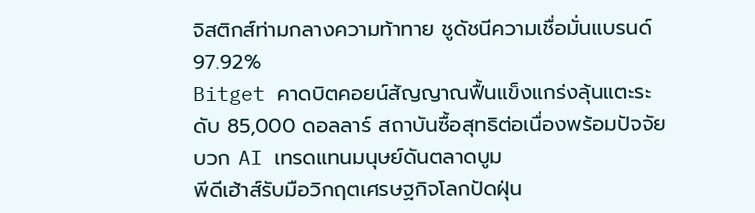จิสติกส์ท่ามกลางความท้าทาย ชูดัชนีความเชื่อมั่นแบรนด์ 97.92%
Bitget คาดบิตคอยน์สัญญาณฟื้นแข็งแกร่งลุ้นแตะระดับ 85,000 ดอลลาร์ สถาบันซื้อสุทธิต่อเนื่องพร้อมปัจจัยบวก AI เทรดแทนมนุษย์ดันตลาดบูม
พีดีเฮ้าส์รับมือวิกฤตเศรษฐกิจโลกปัดฝุ่น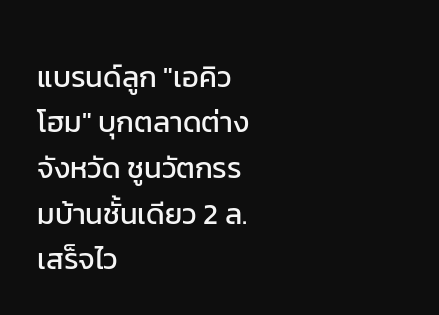แบรนด์ลูก "เอคิวโฮม" บุกตลาดต่างจังหวัด ชูนวัตกรรมบ้านชั้นเดียว 2 ล.เสร็จไว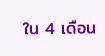ใน 4 เดือน